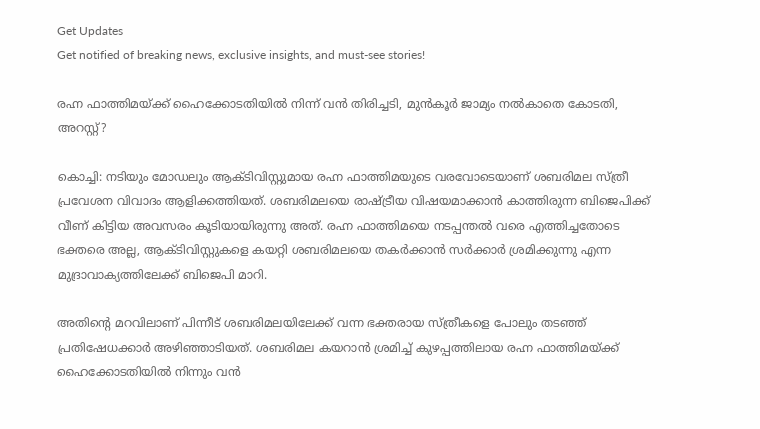Get Updates
Get notified of breaking news, exclusive insights, and must-see stories!

രഹ്ന ഫാത്തിമയ്ക്ക് ഹൈക്കോടതിയിൽ നിന്ന് വൻ തിരിച്ചടി, മുൻകൂർ ജാമ്യം നൽകാതെ കോടതി, അറസ്റ്റ്?

കൊച്ചി: നടിയും മോഡലും ആക്ടിവിസ്റ്റുമായ രഹ്ന ഫാത്തിമയുടെ വരവോടെയാണ് ശബരിമല സ്ത്രീ പ്രവേശന വിവാദം ആളിക്കത്തിയത്. ശബരിമലയെ രാഷ്ട്രീയ വിഷയമാക്കാന്‍ കാത്തിരുന്ന ബിജെപിക്ക് വീണ് കിട്ടിയ അവസരം കൂടിയായിരുന്നു അത്. രഹ്ന ഫാത്തിമയെ നടപ്പന്തല്‍ വരെ എത്തിച്ചതോടെ ഭക്തരെ അല്ല, ആക്ടിവിസ്റ്റുകളെ കയറ്റി ശബരിമലയെ തകര്‍ക്കാന്‍ സര്‍ക്കാര്‍ ശ്രമിക്കുന്നു എന്ന മുദ്രാവാക്യത്തിലേക്ക് ബിജെപി മാറി.

അതിന്റെ മറവിലാണ് പിന്നീട് ശബരിമലയിലേക്ക് വന്ന ഭക്തരായ സ്ത്രീകളെ പോലും തടഞ്ഞ് പ്രതിഷേധക്കാര്‍ അഴിഞ്ഞാടിയത്. ശബരിമല കയറാന്‍ ശ്രമിച്ച് കുഴപ്പത്തിലായ രഹ്ന ഫാത്തിമയ്ക്ക് ഹൈക്കോടതിയില്‍ നിന്നും വന്‍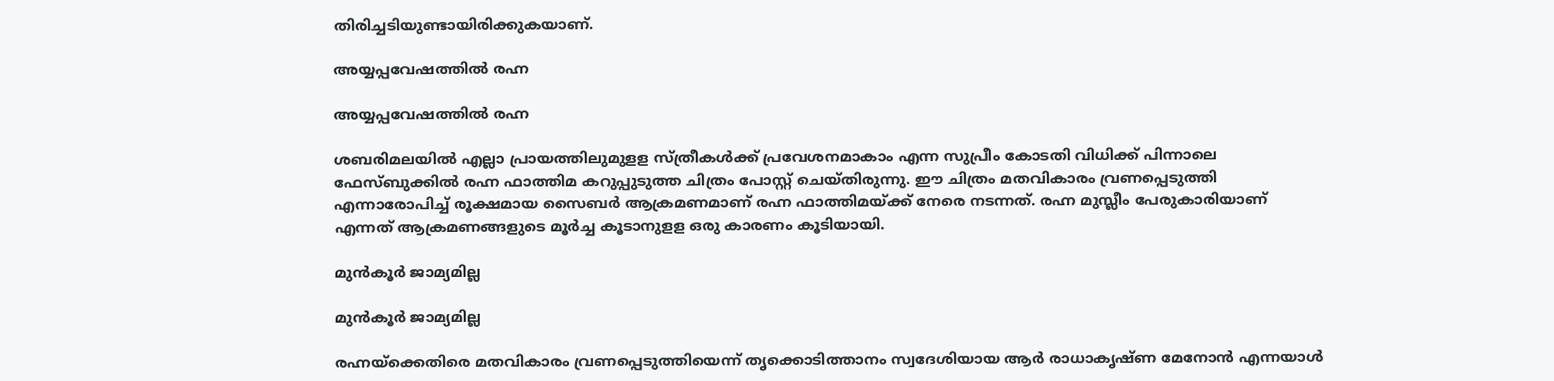തിരിച്ചടിയുണ്ടായിരിക്കുകയാണ്.

അയ്യപ്പവേഷത്തിൽ രഹ്ന

അയ്യപ്പവേഷത്തിൽ രഹ്ന

ശബരിമലയില്‍ എല്ലാ പ്രായത്തിലുമുളള സ്ത്രീകള്‍ക്ക് പ്രവേശനമാകാം എന്ന സുപ്രീം കോടതി വിധിക്ക് പിന്നാലെ ഫേസ്ബുക്കില്‍ രഹ്ന ഫാത്തിമ കറുപ്പുടുത്ത ചിത്രം പോസ്റ്റ് ചെയ്തിരുന്നു. ഈ ചിത്രം മതവികാരം വ്രണപ്പെടുത്തി എന്നാരോപിച്ച് രൂക്ഷമായ സൈബര്‍ ആക്രമണമാണ് രഹ്ന ഫാത്തിമയ്ക്ക് നേരെ നടന്നത്. രഹ്ന മുസ്ലീം പേരുകാരിയാണ് എന്നത് ആക്രമണങ്ങളുടെ മൂര്‍ച്ച കൂടാനുളള ഒരു കാരണം കൂടിയായി.

മുൻകൂർ ജാമ്യമില്ല

മുൻകൂർ ജാമ്യമില്ല

രഹ്നയ്‌ക്കെതിരെ മതവികാരം വ്രണപ്പെടുത്തിയെന്ന് തൃക്കൊടിത്താനം സ്വദേശിയായ ആര്‍ രാധാകൃഷ്ണ മേനോന്‍ എന്നയാള്‍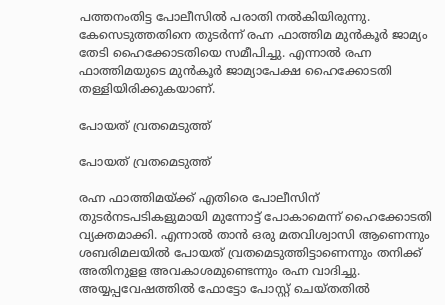പത്തനംതിട്ട പോലീസില്‍ പരാതി നല്‍കിയിരുന്നു. കേസെടുത്തതിനെ തുടര്‍ന്ന് രഹ്ന ഫാത്തിമ മുന്‍കൂര്‍ ജാമ്യം തേടി ഹൈക്കോടതിയെ സമീപിച്ചു. എന്നാല്‍ രഹ്ന ഫാത്തിമയുടെ മുന്‍കൂര്‍ ജാമ്യാപേക്ഷ ഹൈക്കോടതി തള്ളിയിരിക്കുകയാണ്.

പോയത് വ്രതമെടുത്ത്

പോയത് വ്രതമെടുത്ത്

രഹ്ന ഫാത്തിമയ്ക്ക് എതിരെ പോലീസിന് തുടര്‍നടപടികളുമായി മുന്നോട്ട് പോകാമെന്ന് ഹൈക്കോടതി വ്യക്തമാക്കി. എന്നാല്‍ താന്‍ ഒരു മതവിശ്വാസി ആണെന്നും ശബരിമലയില്‍ പോയത് വ്രതമെടുത്തിട്ടാണെന്നും തനിക്ക് അതിനുളള അവകാശമുണ്ടെന്നും രഹ്ന വാദിച്ചു. അയ്യപ്പവേഷത്തില്‍ ഫോട്ടോ പോസ്റ്റ് ചെയ്തതില്‍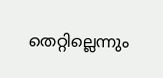തെറ്റില്ലെന്നും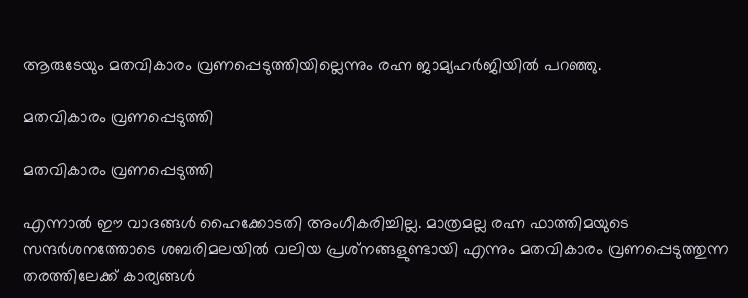ആരുടേയും മതവികാരം വ്രണപ്പെടുത്തിയില്ലെന്നും രഹ്ന ജാമ്യഹര്‍ജിയില്‍ പറഞ്ഞു.

മതവികാരം വ്രണപ്പെടുത്തി

മതവികാരം വ്രണപ്പെടുത്തി

എന്നാല്‍ ഈ വാദങ്ങള്‍ ഹൈക്കോടതി അംഗീകരിച്ചില്ല. മാത്രമല്ല രഹ്ന ഫാത്തിമയുടെ സന്ദര്‍ശനത്തോടെ ശബരിമലയില്‍ വലിയ പ്രശ്‌നങ്ങളുണ്ടായി എന്നും മതവികാരം വ്രണപ്പെടുത്തുന്ന തരത്തിലേക്ക് കാര്യങ്ങള്‍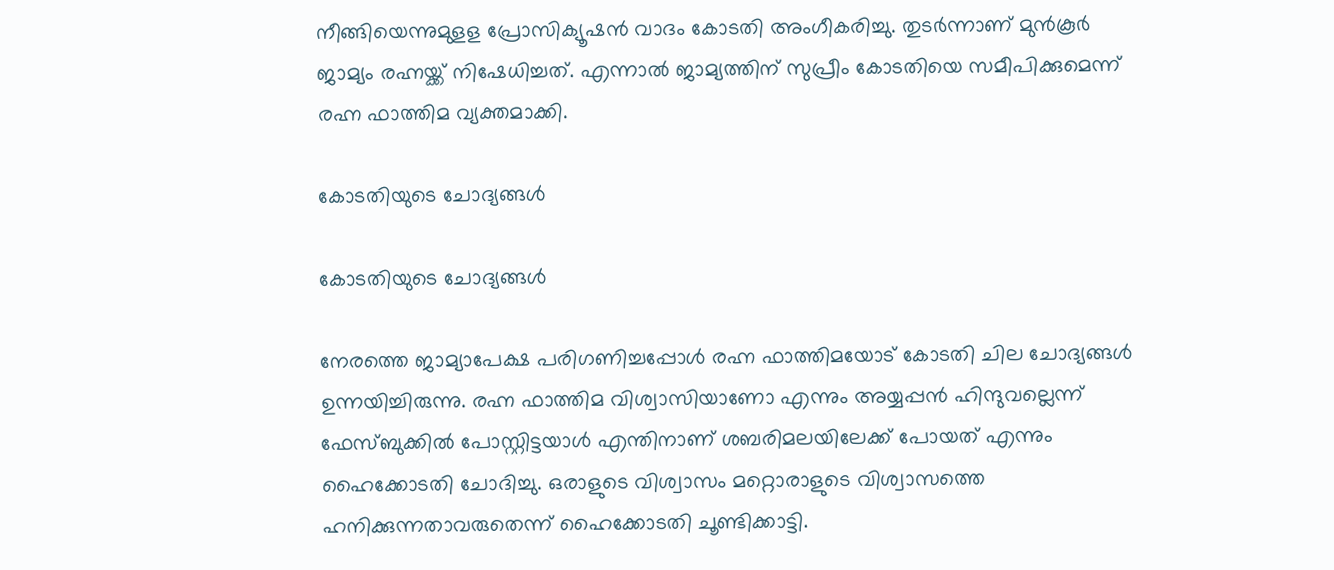നീങ്ങിയെന്നുമുളള പ്രോസിക്യൂഷന്‍ വാദം കോടതി അംഗീകരിച്ചു. തുടര്‍ന്നാണ് മുന്‍കൂര്‍ ജാമ്യം രഹ്നയ്ക്ക് നിഷേധിച്ചത്. എന്നാല്‍ ജാമ്യത്തിന് സുപ്രീം കോടതിയെ സമീപിക്കുമെന്ന് രഹ്ന ഫാത്തിമ വ്യക്തമാക്കി.

കോടതിയുടെ ചോദ്യങ്ങൾ

കോടതിയുടെ ചോദ്യങ്ങൾ

നേരത്തെ ജാമ്യാപേക്ഷ പരിഗണിച്ചപ്പോൾ രഹ്ന ഫാത്തിമയോട് കോടതി ചില ചോദ്യങ്ങൾ ഉന്നയിച്ചിരുന്നു. രഹ്ന ഫാത്തിമ വിശ്വാസിയാണോ എന്നും അയ്യപ്പന്‍ ഹിന്ദുവല്ലെന്ന് ഫേസ്ബുക്കില്‍ പോസ്റ്റിട്ടയാള്‍ എന്തിനാണ് ശബരിമലയിലേക്ക് പോയത് എന്നും ഹൈക്കോടതി ചോദിച്ചു. ഒരാളുടെ വിശ്വാസം മറ്റൊരാളുടെ വിശ്വാസത്തെ ഹനിക്കുന്നതാവരുതെന്ന് ഹൈക്കോടതി ചൂണ്ടിക്കാട്ടി.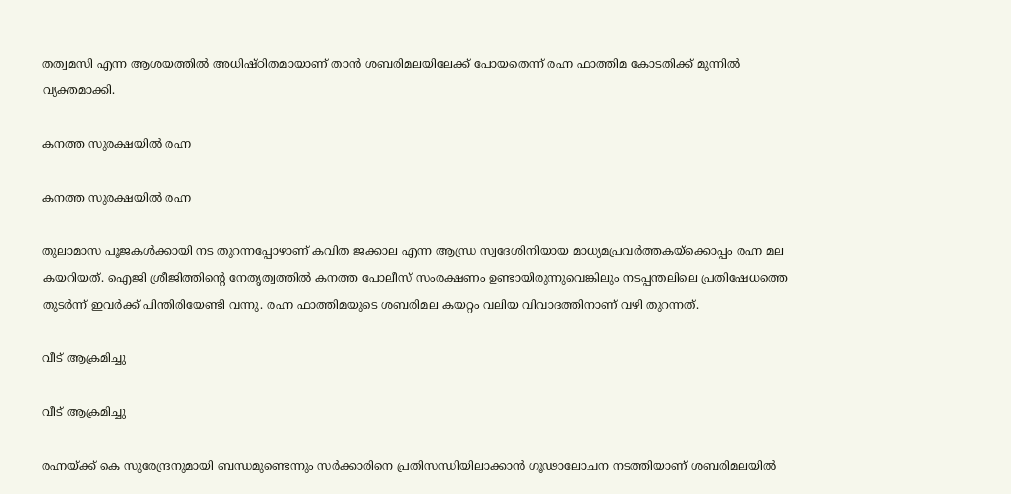തത്വമസി എന്ന ആശയത്തില്‍ അധിഷ്ഠിതമായാണ് താന്‍ ശബരിമലയിലേക്ക് പോയതെന്ന് രഹ്ന ഫാത്തിമ കോടതിക്ക് മുന്നില്‍ വ്യക്തമാക്കി.

കനത്ത സുരക്ഷയിൽ രഹ്ന

കനത്ത സുരക്ഷയിൽ രഹ്ന

തുലാമാസ പൂജകള്‍ക്കായി നട തുറന്നപ്പോഴാണ് കവിത ജക്കാല എന്ന ആന്ധ്ര സ്വദേശിനിയായ മാധ്യമപ്രവര്‍ത്തകയ്‌ക്കൊപ്പം രഹ്ന മല കയറിയത്. ഐജി ശ്രീജിത്തിന്റെ നേതൃത്വത്തിൽ കനത്ത പോലീസ് സംരക്ഷണം ഉണ്ടായിരുന്നുവെങ്കിലും നടപ്പന്തലിലെ പ്രതിഷേധത്തെ തുടര്‍ന്ന് ഇവര്‍ക്ക് പിന്തിരിയേണ്ടി വന്നു. രഹ്ന ഫാത്തിമയുടെ ശബരിമല കയറ്റം വലിയ വിവാദത്തിനാണ് വഴി തുറന്നത്.

വീട് ആക്രമിച്ചു

വീട് ആക്രമിച്ചു

രഹ്നയ്ക്ക് കെ സുരേന്ദ്രനുമായി ബന്ധമുണ്ടെന്നും സർക്കാരിനെ പ്രതിസന്ധിയിലാക്കാൻ ഗൂഢാലോചന നടത്തിയാണ് ശബരിമലയിൽ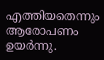എത്തിയതെന്നും ആരോപണം ഉയർന്നു.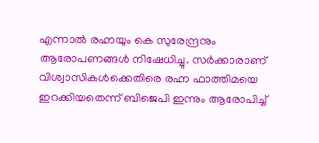എന്നാൽ രഹ്നയും കെ സുരേന്ദ്രനും ആരോപണങ്ങൾ നിഷേധിച്ചു. സർക്കാരാണ് വിശ്വാസികൾക്കെതിരെ രഹ്ന ഫാത്തിമയെ ഇറക്കിയതെന്ന് ബിജെപി ഇന്നും ആരോപിച്ച്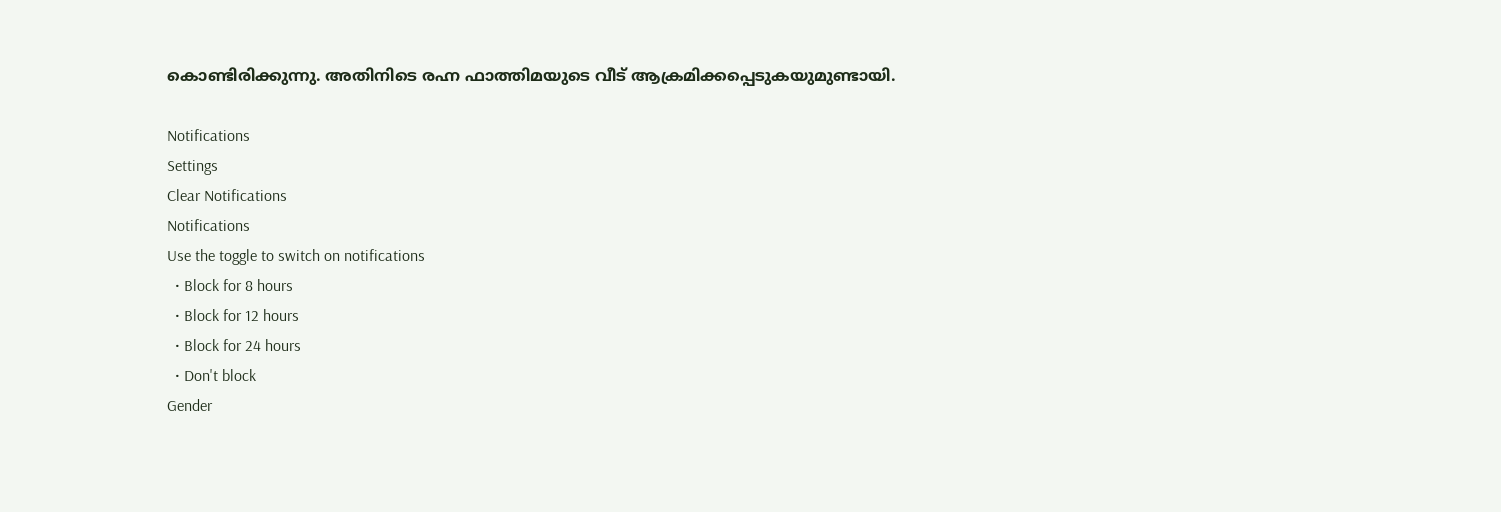കൊണ്ടിരിക്കുന്നു. അതിനിടെ രഹ്ന ഫാത്തിമയുടെ വീട് ആക്രമിക്കപ്പെടുകയുമുണ്ടായി.

Notifications
Settings
Clear Notifications
Notifications
Use the toggle to switch on notifications
  • Block for 8 hours
  • Block for 12 hours
  • Block for 24 hours
  • Don't block
Gender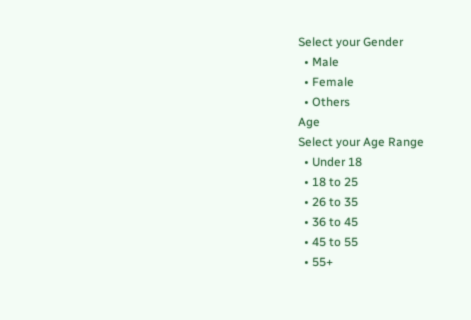Select your Gender
  • Male
  • Female
  • Others
Age
Select your Age Range
  • Under 18
  • 18 to 25
  • 26 to 35
  • 36 to 45
  • 45 to 55
  • 55+